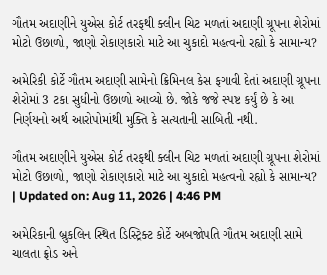ગૌતમ અદાણીને યુએસ કોર્ટ તરફથી ક્લીન ચિટ મળતાં અદાણી ગ્રૂપના શેરોમાં મોટો ઉછાળો, જાણો રોકાણકારો માટે આ ચુકાદો મહત્વનો રહ્યો કે સામાન્ય?

અમેરિકી કોર્ટે ગૌતમ અદાણી સામેનો ક્રિમિનલ કેસ ફગાવી દેતાં અદાણી ગ્રૂપના શેરોમાં 3 ટકા સુધીનો ઉછાળો આવ્યો છે. જોકે જજે સ્પષ્ટ કર્યું છે કે આ નિર્ણયનો અર્થ આરોપોમાંથી મુક્તિ કે સત્યતાની સાબિતી નથી.

ગૌતમ અદાણીને યુએસ કોર્ટ તરફથી ક્લીન ચિટ મળતાં અદાણી ગ્રૂપના શેરોમાં મોટો ઉછાળો, જાણો રોકાણકારો માટે આ ચુકાદો મહત્વનો રહ્યો કે સામાન્ય?
| Updated on: Aug 11, 2026 | 4:46 PM

અમેરિકાની બ્રુકલિન સ્થિત ડિસ્ટ્રિક્ટ કોર્ટે અબજોપતિ ગૌતમ અદાણી સામે ચાલતા ફ્રોડ અને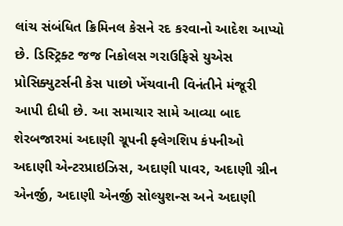લાંચ સંબંધિત ક્રિમિનલ કેસને રદ કરવાનો આદેશ આપ્યો છે. ડિસ્ટ્રિક્ટ જજ નિકોલસ ગરાઉફિસે યુએસ પ્રોસિક્યુટર્સની કેસ પાછો ખેંચવાની વિનંતીને મંજૂરી આપી દીધી છે. આ સમાચાર સામે આવ્યા બાદ શેરબજારમાં અદાણી ગ્રૂપની ફ્લેગશિપ કંપનીઓ અદાણી એન્ટરપ્રાઇઝિસ, અદાણી પાવર, અદાણી ગ્રીન એનર્જી, અદાણી એનર્જી સોલ્યુશન્સ અને અદાણી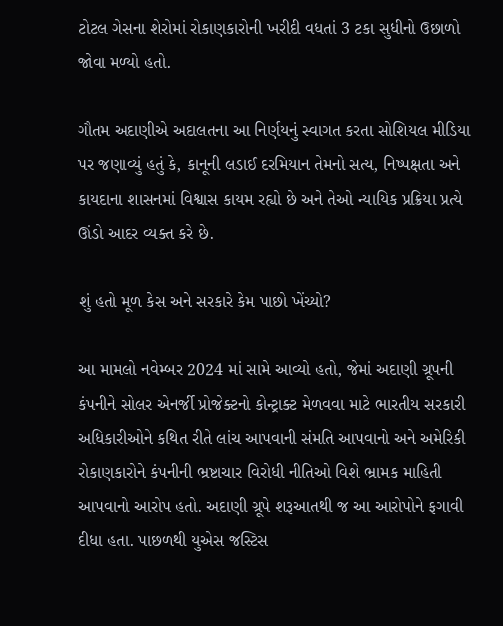ટોટલ ગેસના શેરોમાં રોકાણકારોની ખરીદી વધતાં 3 ટકા સુધીનો ઉછાળો જોવા મળ્યો હતો.

ગૌતમ અદાણીએ અદાલતના આ નિર્ણયનું સ્વાગત કરતા સોશિયલ મીડિયા પર જણાવ્યું હતું કે, કાનૂની લડાઈ દરમિયાન તેમનો સત્ય, નિષ્પક્ષતા અને કાયદાના શાસનમાં વિશ્વાસ કાયમ રહ્યો છે અને તેઓ ન્યાયિક પ્રક્રિયા પ્રત્યે ઊંડો આદર વ્યક્ત કરે છે.

શું હતો મૂળ કેસ અને સરકારે કેમ પાછો ખેંચ્યો?

આ મામલો નવેમ્બર 2024 માં સામે આવ્યો હતો, જેમાં અદાણી ગ્રૂપની કંપનીને સોલર એનર્જી પ્રોજેક્ટનો કોન્ટ્રાક્ટ મેળવવા માટે ભારતીય સરકારી અધિકારીઓને કથિત રીતે લાંચ આપવાની સંમતિ આપવાનો અને અમેરિકી રોકાણકારોને કંપનીની ભ્રષ્ટાચાર વિરોધી નીતિઓ વિશે ભ્રામક માહિતી આપવાનો આરોપ હતો. અદાણી ગ્રૂપે શરૂઆતથી જ આ આરોપોને ફગાવી દીધા હતા. પાછળથી યુએસ જસ્ટિસ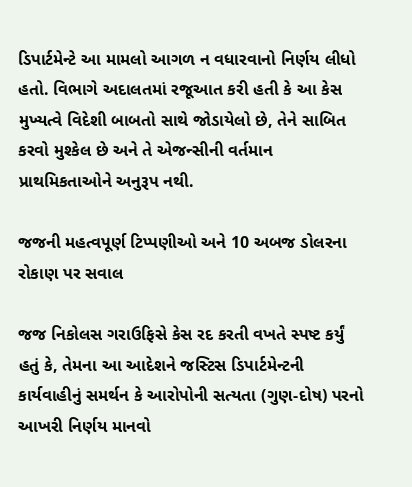ડિપાર્ટમેન્ટે આ મામલો આગળ ન વધારવાનો નિર્ણય લીધો હતો. વિભાગે અદાલતમાં રજૂઆત કરી હતી કે આ કેસ મુખ્યત્વે વિદેશી બાબતો સાથે જોડાયેલો છે, તેને સાબિત કરવો મુશ્કેલ છે અને તે એજન્સીની વર્તમાન પ્રાથમિકતાઓને અનુરૂપ નથી.

જજની મહત્વપૂર્ણ ટિપ્પણીઓ અને 10 અબજ ડોલરના રોકાણ પર સવાલ

જજ નિકોલસ ગરાઉફિસે કેસ રદ કરતી વખતે સ્પષ્ટ કર્યું હતું કે, તેમના આ આદેશને જસ્ટિસ ડિપાર્ટમેન્ટની કાર્યવાહીનું સમર્થન કે આરોપોની સત્યતા (ગુણ-દોષ) પરનો આખરી નિર્ણય માનવો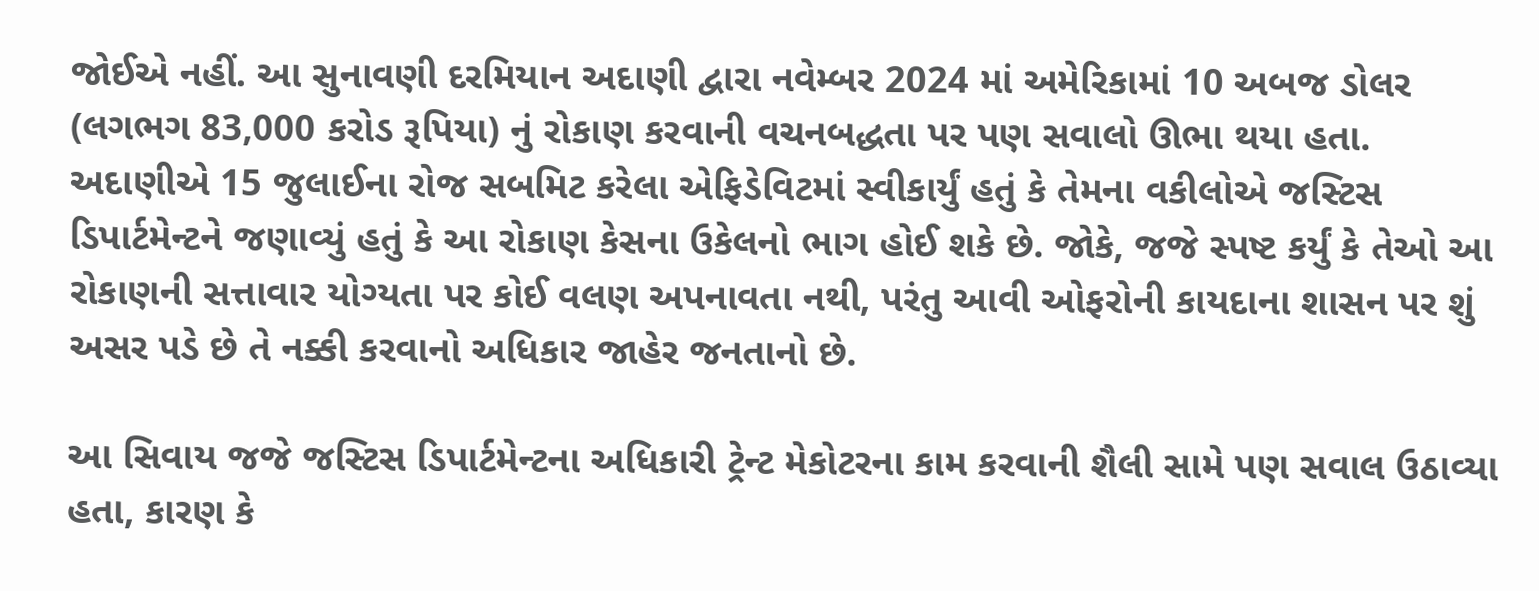જોઈએ નહીં. આ સુનાવણી દરમિયાન અદાણી દ્વારા નવેમ્બર 2024 માં અમેરિકામાં 10 અબજ ડોલર (લગભગ 83,000 કરોડ રૂપિયા) નું રોકાણ કરવાની વચનબદ્ધતા પર પણ સવાલો ઊભા થયા હતા. અદાણીએ 15 જુલાઈના રોજ સબમિટ કરેલા એફિડેવિટમાં સ્વીકાર્યું હતું કે તેમના વકીલોએ જસ્ટિસ ડિપાર્ટમેન્ટને જણાવ્યું હતું કે આ રોકાણ કેસના ઉકેલનો ભાગ હોઈ શકે છે. જોકે, જજે સ્પષ્ટ કર્યું કે તેઓ આ રોકાણની સત્તાવાર યોગ્યતા પર કોઈ વલણ અપનાવતા નથી, પરંતુ આવી ઓફરોની કાયદાના શાસન પર શું અસર પડે છે તે નક્કી કરવાનો અધિકાર જાહેર જનતાનો છે.

આ સિવાય જજે જસ્ટિસ ડિપાર્ટમેન્ટના અધિકારી ટ્રેન્ટ મેકોટરના કામ કરવાની શૈલી સામે પણ સવાલ ઉઠાવ્યા હતા, કારણ કે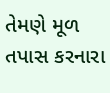તેમણે મૂળ તપાસ કરનારા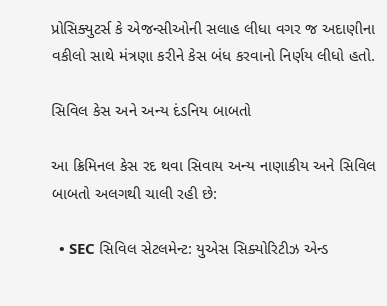પ્રોસિક્યુટર્સ કે એજન્સીઓની સલાહ લીધા વગર જ અદાણીના વકીલો સાથે મંત્રણા કરીને કેસ બંધ કરવાનો નિર્ણય લીધો હતો.

સિવિલ કેસ અને અન્ય દંડનિય બાબતો

આ ક્રિમિનલ કેસ રદ થવા સિવાય અન્ય નાણાકીય અને સિવિલ બાબતો અલગથી ચાલી રહી છે:

  • SEC સિવિલ સેટલમેન્ટ: યુએસ સિક્યોરિટીઝ એન્ડ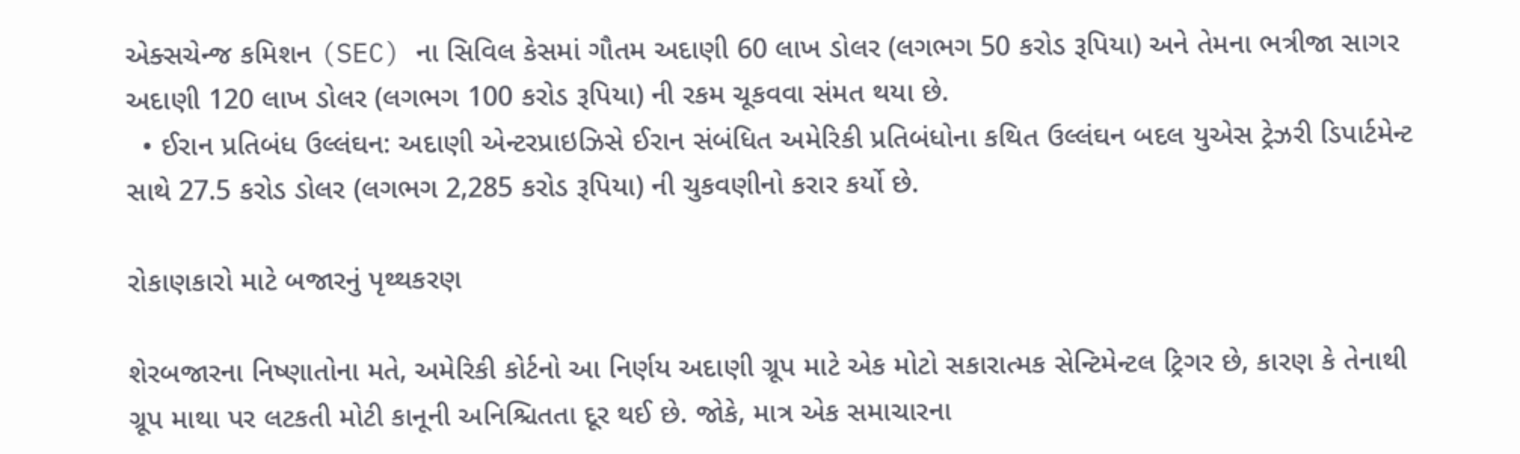એક્સચેન્જ કમિશન (SEC) ના સિવિલ કેસમાં ગૌતમ અદાણી 60 લાખ ડોલર (લગભગ 50 કરોડ રૂપિયા) અને તેમના ભત્રીજા સાગર અદાણી 120 લાખ ડોલર (લગભગ 100 કરોડ રૂપિયા) ની રકમ ચૂકવવા સંમત થયા છે.
  • ઈરાન પ્રતિબંધ ઉલ્લંઘન: અદાણી એન્ટરપ્રાઇઝિસે ઈરાન સંબંધિત અમેરિકી પ્રતિબંધોના કથિત ઉલ્લંઘન બદલ યુએસ ટ્રેઝરી ડિપાર્ટમેન્ટ સાથે 27.5 કરોડ ડોલર (લગભગ 2,285 કરોડ રૂપિયા) ની ચુકવણીનો કરાર કર્યો છે.

રોકાણકારો માટે બજારનું પૃથ્થકરણ

શેરબજારના નિષ્ણાતોના મતે, અમેરિકી કોર્ટનો આ નિર્ણય અદાણી ગ્રૂપ માટે એક મોટો સકારાત્મક સેન્ટિમેન્ટલ ટ્રિગર છે, કારણ કે તેનાથી ગ્રૂપ માથા પર લટકતી મોટી કાનૂની અનિશ્ચિતતા દૂર થઈ છે. જોકે, માત્ર એક સમાચારના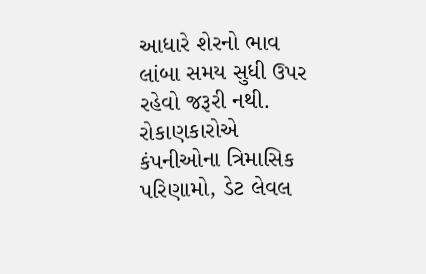આધારે શેરનો ભાવ લાંબા સમય સુધી ઉપર રહેવો જરૂરી નથી. રોકાણકારોએ કંપનીઓના ત્રિમાસિક પરિણામો, ડેટ લેવલ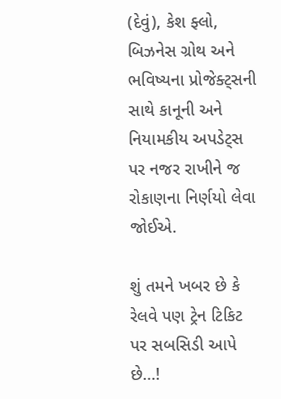(દેવું), કેશ ફ્લો, બિઝનેસ ગ્રોથ અને ભવિષ્યના પ્રોજેક્ટ્સની સાથે કાનૂની અને નિયામકીય અપડેટ્સ પર નજર રાખીને જ રોકાણના નિર્ણયો લેવા જોઈએ.

શું તમને ખબર છે કે રેલવે પણ ટ્રેન ટિકિટ પર સબસિડી આપે છે…!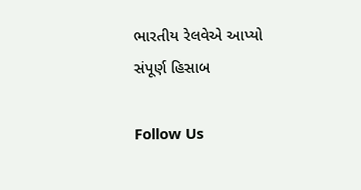ભારતીય રેલવેએ આપ્યો સંપૂર્ણ હિસાબ

Follow Us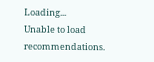Loading...
Unable to load recommendations.